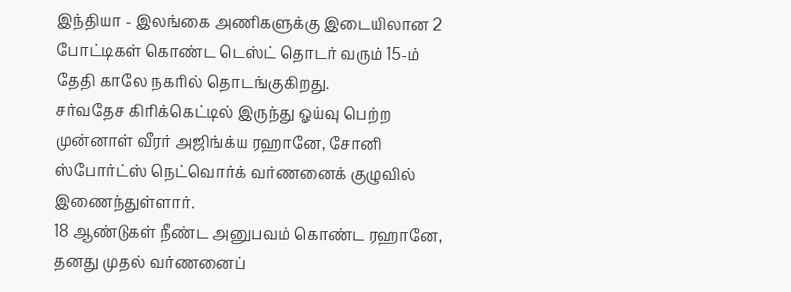இந்தியா - இலங்கை அணிகளுக்கு இடையிலான 2 போட்டிகள் கொண்ட டெஸ்ட் தொடர் வரும் 15-ம் தேதி காலே நகரில் தொடங்குகிறது.
சர்வதேச கிரிக்கெட்டில் இருந்து ஓய்வு பெற்ற முன்னாள் வீரர் அஜிங்க்ய ரஹானே, சோனி ஸ்போர்ட்ஸ் நெட்வொர்க் வர்ணனைக் குழுவில் இணைந்துள்ளார்.
18 ஆண்டுகள் நீண்ட அனுபவம் கொண்ட ரஹானே, தனது முதல் வர்ணனைப்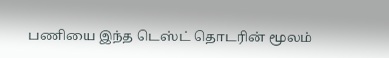பணியை இந்த டெஸ்ட் தொடரின் மூலம்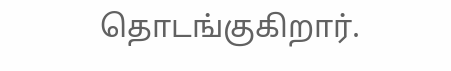தொடங்குகிறார்.